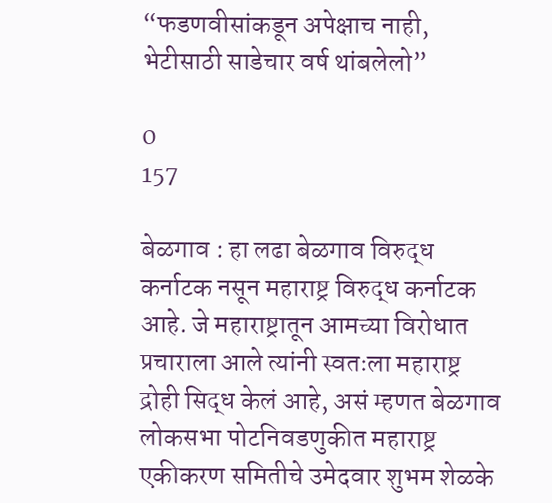“फडणवीसांकडून अपेक्षाच नाही, भेटीसाठी साडेचार वर्ष थांबलेलो”

0
157

बेळगाव : हा लढा बेळगाव विरुद्ध कर्नाटक नसून महाराष्ट्र विरुद्ध कर्नाटक आहे. जे महाराष्ट्रातून आमच्या विरोधात प्रचाराला आले त्यांनी स्वतःला महाराष्ट्र द्रोही सिद्ध केलं आहे, असं म्हणत बेळगाव लोकसभा पोटनिवडणुकीत महाराष्ट्र एकीकरण समितीचे उमेदवार शुभम शेळके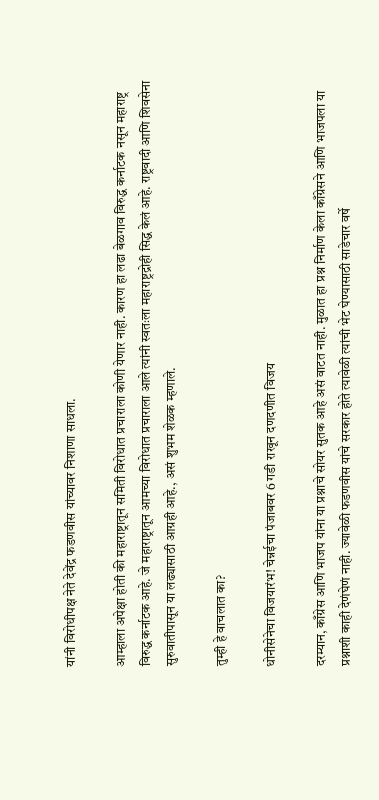यांनी विरोधीपक्ष नेते देवेंद्र फडणवीस यांच्यावर निशाणा साधला.

आम्हाला अपेक्षा होती की महाराष्ट्रातून समिती विरोधात प्रचाराला कोणी येणार नाही. कारण हा लढा बेळगाव विरुद्ध कर्नाटक नसून महाराष्ट्र विरुद्ध कर्नाटक आहे. जे महाराष्ट्रातून आमच्या विरोधात प्रचाराला आले त्यांनी स्वतःला महाराष्ट्रद्रोही सिद्ध केलं आहे. राष्ट्रवादी आणि शिवसेना सुरुवातीपासून या लढ्यासाठी आग्रही आहे., असं शुभम शेळक म्हणाले.

तुम्ही हे वाचलात का?

धोनीसेनेचा विजयारंभ! चेन्नईचा पंजाबवर 6 गडी राखून दणदणीत विजय

दरम्यान, काँग्रेस आणि भाजप यांना या प्रश्नाचे सोयर सुतक आहे असं वाटत नाही. मुळात हा प्रश्न निर्माण केला काँग्रेसने आणि भाजपला या प्रश्नाशी काही देणंघेणं नाही. ज्यावेळी फडणवीस यांचे सरकार होते त्यावेळी त्यांची भेट घेण्यासाठी साडेचार वर्षे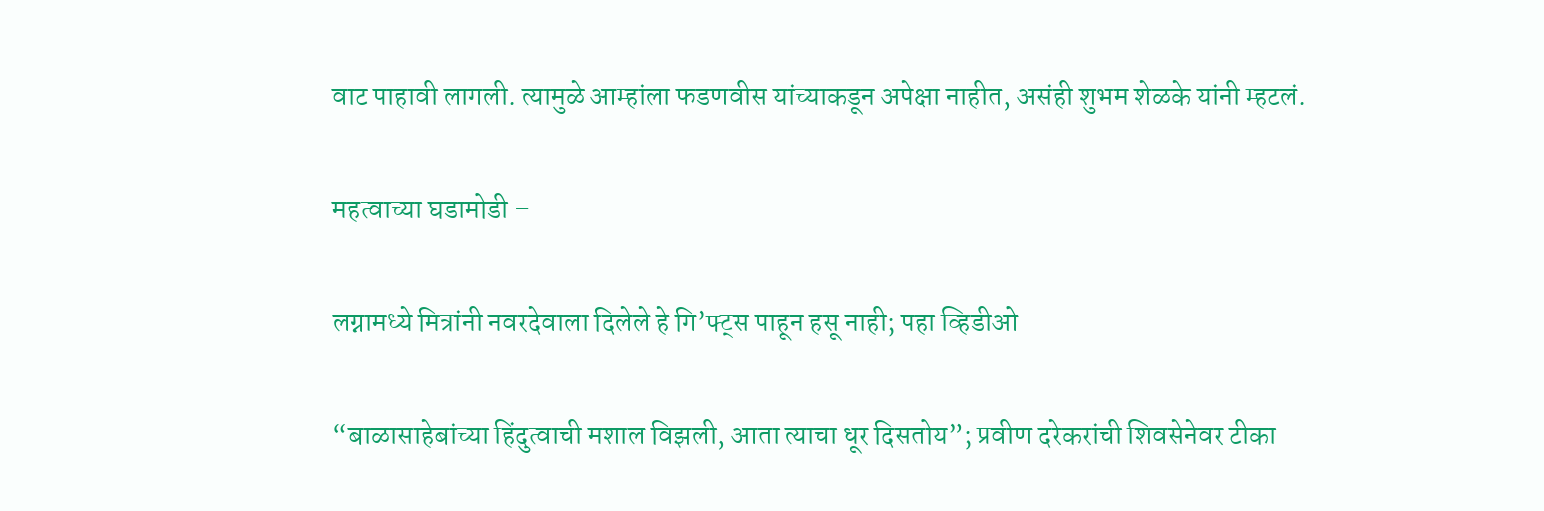वाट पाहावी लागली. त्यामुळे आम्हांला फडणवीस यांच्याकडून अपेक्षा नाहीत, असंही शुभम शेळके यांनी म्हटलं.

महत्वाच्या घडामोडी –

लग्नामध्ये मित्रांनी नवरदेवाला दिलेले हे गि’फ्ट्स पाहून हसू नाही; पहा व्हिडीओ

“बाळासाहेबांच्या हिंदुत्वाची मशाल विझली, आता त्याचा धूर दिसतोय”; प्रवीण दरेकरांची शिवसेनेवर टीका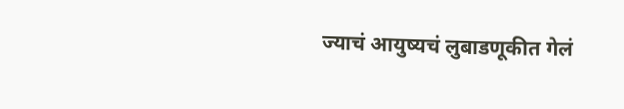ज्याचं आयुष्यचं लुबाडणूकीत गेलं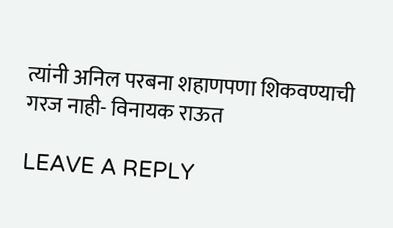त्यांनी अनिल परबना शहाणपणा शिकवण्याची गरज नाही- विनायक राऊत

LEAVE A REPLY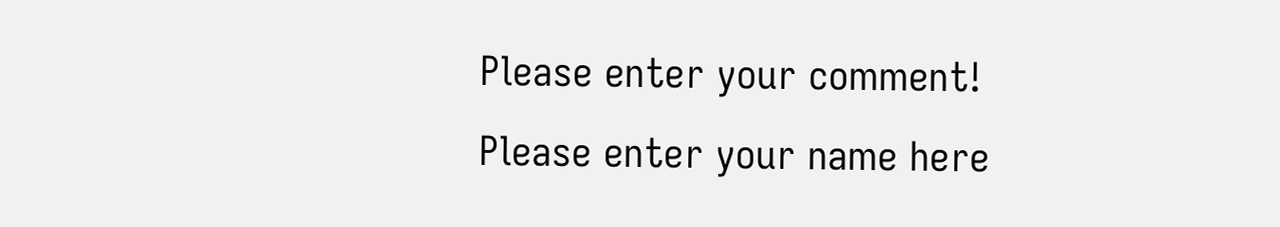Please enter your comment!
Please enter your name here